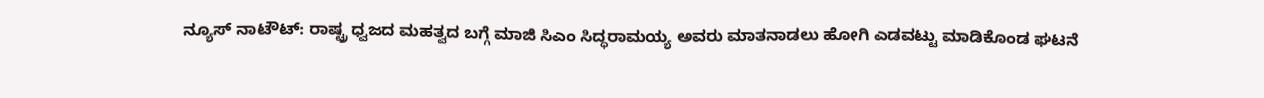ನ್ಯೂಸ್ ನಾಟೌಟ್: ರಾಷ್ಟ್ರ ಧ್ವಜದ ಮಹತ್ವದ ಬಗ್ಗೆ ಮಾಜಿ ಸಿಎಂ ಸಿದ್ಧರಾಮಯ್ಯ ಅವರು ಮಾತನಾಡಲು ಹೋಗಿ ಎಡವಟ್ಟು ಮಾಡಿಕೊಂಡ ಘಟನೆ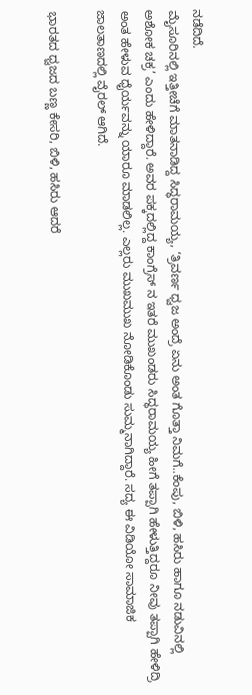ನಡೆದಿದೆ.
ಮೈಸೂರಿನಲ್ಲಿ ಇತ್ತೀಚೆಗೆ ಮಾತನಾಡಿದ್ದ ಸಿದ್ಧರಾಮಯ್ಯ, ‘ತ್ರಿವರ್ಣ ಧ್ವಜ ಅಂದ್ರೆ ಏನು ಅಂತ ಗೊತ್ತಾ ನಿಮಗೆ..ಕೆಂಪು, ಬಿಳಿ, ಹಸಿರು ಹಾಗೂ ನಡುವಿನಲ್ಲಿ ಅಶೋಕ ಚಕ್ರ’ ಎಂದು ಹೇಳಿದ್ದಾರೆ. ಅವರ ಪಕ್ಕದಲ್ಲಿದ್ದ ಕಾಂಗ್ರೆಸ್ ನ ಇತರೆ ಮುಖಂಡರು ಸಿದ್ಧರಾಮಯ್ಯ ಹೀಗೆ ತಪ್ಪಾಗಿ ಹೇಳುತ್ತಿದ್ದರೂ ನೀವು ತಪ್ಪಾಗಿ ಹೇಳಿದ್ರಿ ಅಂತ ಹೇಳುವ ಧೈರ್ಯವನ್ನು ಯಾರೂ ಮಾಡಲಿಲ್ಲ. ಎಲ್ಲರು ಮುಖಮುಖ ನೋಡಿಕೊಂಡು ಸುಮ್ಮನಾಗಿದ್ದಾರೆ. ಸದ್ಯ ಈ ವಿಡಿಯೋ ಸಾಮಾಜಿಕ ಜಾಲತಾಣದಲ್ಲಿ ವೈರಲ್ ಆಗಿದೆ.

ಭಾರತದ ಧ್ವಜದ ಬಣ್ಣ ಕೇಸರಿ, ಬಿಳಿ, ಹಸಿರು ಆದರೆ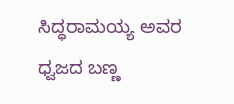ಸಿದ್ಧರಾಮಯ್ಯ ಅವರ ಧ್ವಜದ ಬಣ್ಣ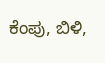ಕೆಂಪು, ಬಿಳಿ,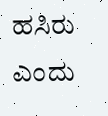ಹಸಿರು ಎಂದು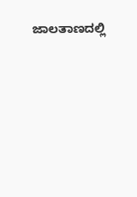ಜಾಲತಾಣದಲ್ಲಿ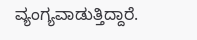ವ್ಯಂಗ್ಯವಾಡುತ್ತಿದ್ದಾರೆ.